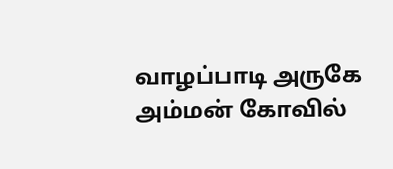வாழப்பாடி அருகே அம்மன் கோவில்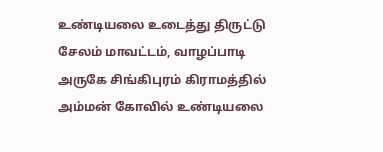உண்டியலை உடைத்து திருட்டு
சேலம் மாவட்டம், வாழப்பாடி அருகே சிங்கிபுரம் கிராமத்தில் அம்மன் கோவில் உண்டியலை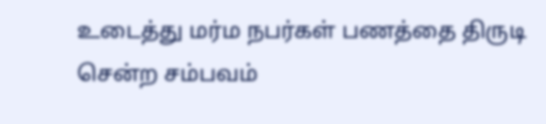உடைத்து மர்ம நபர்கள் பணத்தை திருடி சென்ற சம்பவம்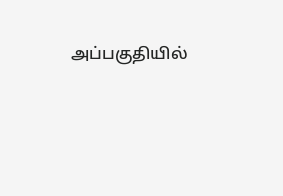அப்பகுதியில்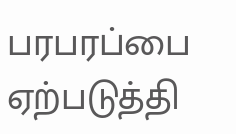பரபரப்பை ஏற்படுத்தி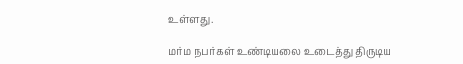உள்ளது.

மர்ம நபர்கள் உண்டியலை உடைத்து திருடிய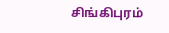சிங்கிபுரம்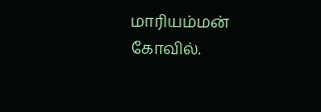மாரியம்மன் கோவில்.